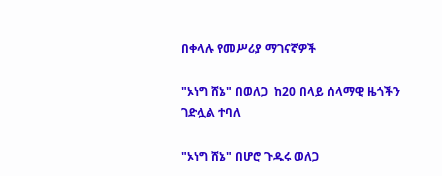በቀላሉ የመሥሪያ ማገናኛዎች

"ኦነግ ሸኔ" በወለጋ  ከ20 በላይ ሰላማዊ ዜጎችን ገድሏል ተባለ

"ኦነግ ሸኔ" በሆሮ ጉዱሩ ወለጋ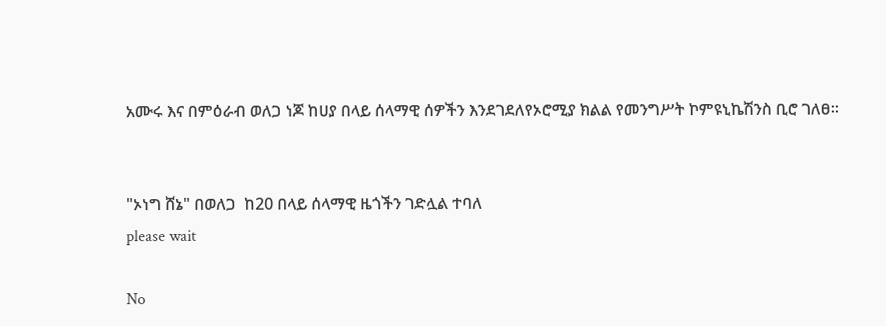አሙሩ እና በምዕራብ ወለጋ ነጆ ከሀያ በላይ ሰላማዊ ሰዎችን እንደገደለየኦሮሚያ ክልል የመንግሥት ኮምዩኒኬሽንስ ቢሮ ገለፀ።


"ኦነግ ሸኔ" በወለጋ  ከ20 በላይ ሰላማዊ ዜጎችን ገድሏል ተባለ
please wait

No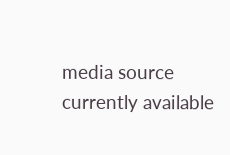media source currently available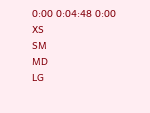0:00 0:04:48 0:00
XS
SM
MD
LG